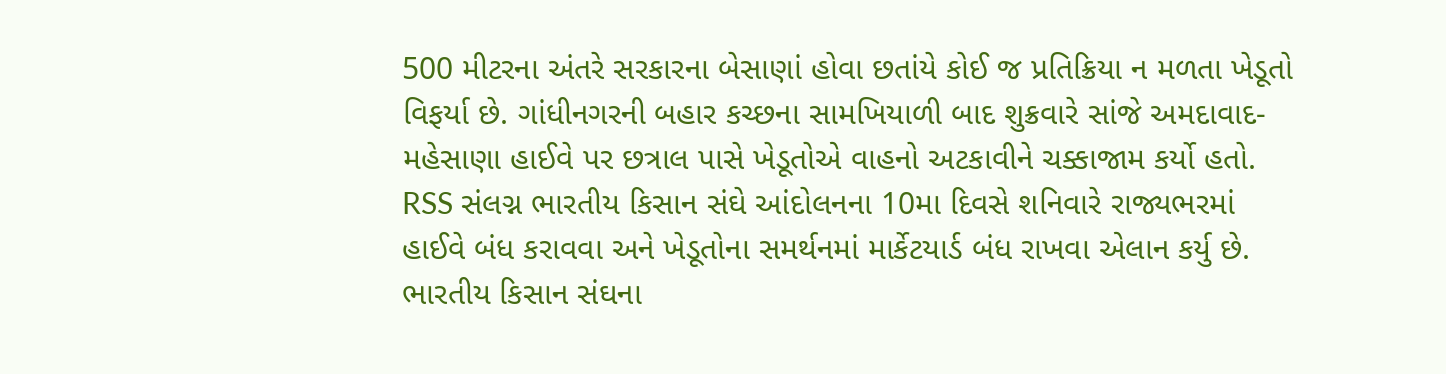500 મીટરના અંતરે સરકારના બેસાણાં હોવા છતાંયે કોઈ જ પ્રતિક્રિયા ન મળતા ખેડૂતો વિફર્યા છે. ગાંધીનગરની બહાર કચ્છના સામખિયાળી બાદ શુક્રવારે સાંજે અમદાવાદ- મહેસાણા હાઈવે પર છત્રાલ પાસે ખેડૂતોએ વાહનો અટકાવીને ચક્કાજામ કર્યો હતો. RSS સંલગ્ન ભારતીય કિસાન સંઘે આંદોલનના 10મા દિવસે શનિવારે રાજ્યભરમાં હાઈવે બંધ કરાવવા અને ખેડૂતોના સમર્થનમાં માર્કેટયાર્ડ બંધ રાખવા એલાન કર્યુ છે.
ભારતીય કિસાન સંઘના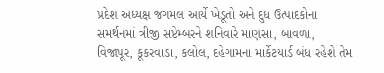પ્રદેશ અધ્યક્ષ જગમલ આર્યે ખેડૂતો અને દુધ ઉત્પાદકોના સમર્થનમાં ત્રીજી સપ્ટેમ્બરને શનિવારે માણસા, બાવળા, વિજાપૂર, કૂકરવાડા, કલોલ, દહેગામના માર્કેટયાર્ડ બંધ રહેશે તેમ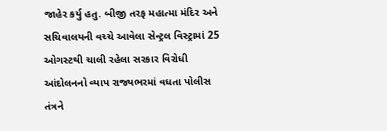જાહેર કર્યુ હતુ. બીજી તરફ મહાત્મા મંદિર અને સચિવાલયની વચ્ચે આવેલા સેન્ટ્રલ વિસ્ટ્રામાં 25 ઓગસ્ટથી ચાલી રહેલા સરકાર વિરોધી આંદોલનનો વ્યાપ રાજ્યભરમાં વધતા પોલીસ તંત્રને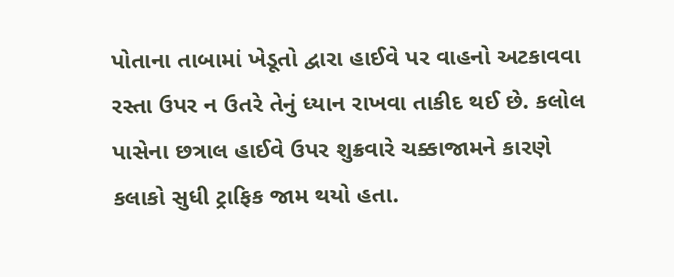પોતાના તાબામાં ખેડૂતો દ્વારા હાઈવે પર વાહનો અટકાવવા રસ્તા ઉપર ન ઉતરે તેનું ધ્યાન રાખવા તાકીદ થઈ છે. કલોલ પાસેના છત્રાલ હાઈવે ઉપર શુક્રવારે ચક્કાજામને કારણે કલાકો સુધી ટ્રાફિક જામ થયો હતા.